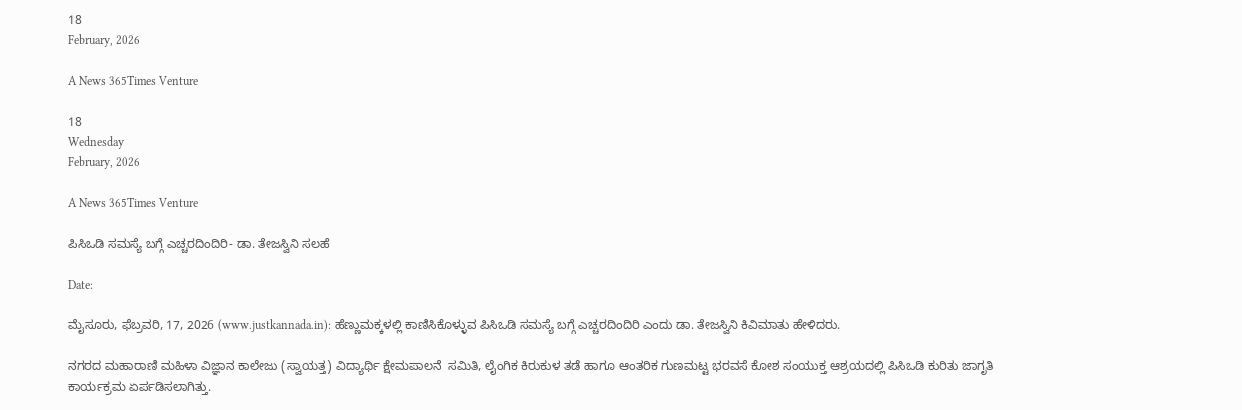18
February, 2026

A News 365Times Venture

18
Wednesday
February, 2026

A News 365Times Venture

ಪಿಸಿಒಡಿ ಸಮಸ್ಯೆ ಬಗ್ಗೆ ಎಚ್ಚರದಿಂದಿರಿ- ಡಾ. ತೇಜಸ್ವಿನಿ ಸಲಹೆ

Date:

ಮೈಸೂರು, ಫೆಬ್ರವರಿ, 17, 2026 (www.justkannada.in): ಹೆಣ್ಣುಮಕ್ಕಳಲ್ಲಿ ಕಾಣಿಸಿಕೊಳ್ಳುವ ಪಿಸಿಒಡಿ ಸಮಸ್ಯೆ ಬಗ್ಗೆ ಎಚ್ಚರದಿಂದಿರಿ ಎಂದು ಡಾ. ತೇಜಸ್ವಿನಿ ಕಿವಿಮಾತು ಹೇಳಿದರು.

ನಗರದ ಮಹಾರಾಣಿ ಮಹಿಳಾ ವಿಜ್ಞಾನ ಕಾಲೇಜು (ಸ್ವಾಯತ್ತ) ವಿದ್ಯಾರ್ಥಿ ಕ್ಷೇಮಪಾಲನೆ  ಸಮಿತಿ, ಲೈಂಗಿಕ ಕಿರುಕುಳ ತಡೆ ಹಾಗೂ ಆಂತರಿಕ ಗುಣಮಟ್ಟ ಭರವಸೆ ಕೋಶ ಸಂಯುಕ್ತ ಆಶ್ರಯದಲ್ಲಿ ಪಿಸಿಒಡಿ ಕುರಿತು ಜಾಗೃತಿ ಕಾರ್ಯಕ್ರಮ ಏರ್ಪಡಿಸಲಾಗಿತ್ತು.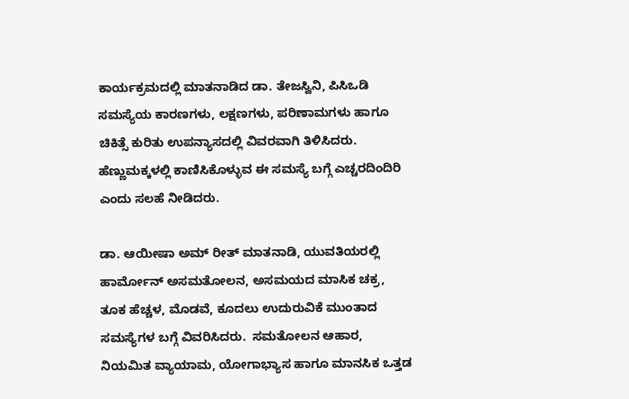ಕಾರ್ಯಕ್ರಮದಲ್ಲಿ ಮಾತನಾಡಿದ ಡಾ. ತೇಜಸ್ವಿನಿ, ಪಿಸಿಒಡಿ  ಸಮಸ್ಯೆಯ ಕಾರಣಗಳು, ಲಕ್ಷಣಗಳು, ಪರಿಣಾಮಗಳು ಹಾಗೂ ಚಿಕಿತ್ಸೆ ಕುರಿತು ಉಪನ್ಯಾಸದಲ್ಲಿ ವಿವರವಾಗಿ ತಿಳಿಸಿದರು.  ಹೆಣ್ಣುಮಕ್ಕಳಲ್ಲಿ ಕಾಣಿಸಿಕೊಳ್ಳುವ ಈ ಸಮಸ್ಯೆ ಬಗ್ಗೆ ಎಚ್ಚರದಿಂದಿರಿ ಎಂದು ಸಲಹೆ ನೀಡಿದರು.

ಡಾ. ಆಯೀಷಾ ಅಮ್ ರೀತ್ ಮಾತನಾಡಿ, ಯುವತಿಯರಲ್ಲಿ ಹಾರ್ಮೋನ್ ಅಸಮತೋಲನ, ಅಸಮಯದ ಮಾಸಿಕ ಚಕ್ರ, ತೂಕ ಹೆಚ್ಚಳ, ಮೊಡವೆ, ಕೂದಲು ಉದುರುವಿಕೆ ಮುಂತಾದ ಸಮಸ್ಯೆಗಳ ಬಗ್ಗೆ ವಿವರಿಸಿದರು.  ಸಮತೋಲನ ಆಹಾರ, ನಿಯಮಿತ ವ್ಯಾಯಾಮ, ಯೋಗಾಭ್ಯಾಸ ಹಾಗೂ ಮಾನಸಿಕ ಒತ್ತಡ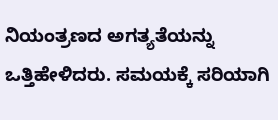ನಿಯಂತ್ರಣದ ಅಗತ್ಯತೆಯನ್ನು ಒತ್ತಿಹೇಳಿದರು. ಸಮಯಕ್ಕೆ ಸರಿಯಾಗಿ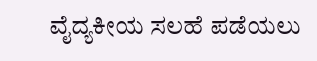ವೈದ್ಯಕೀಯ ಸಲಹೆ ಪಡೆಯಲು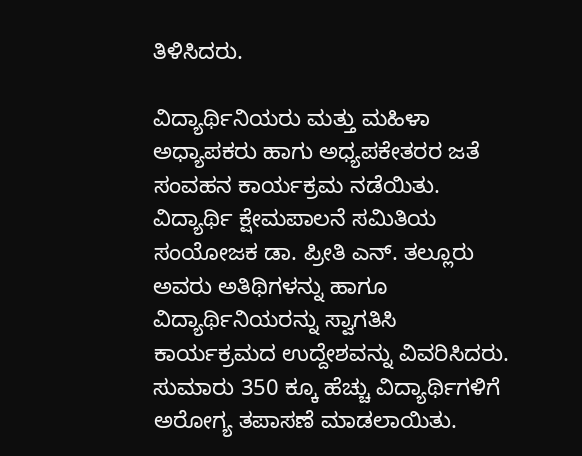ತಿಳಿಸಿದರು.

ವಿದ್ಯಾರ್ಥಿನಿಯರು ಮತ್ತು ಮಹಿಳಾ ಅಧ್ಯಾಪಕರು ಹಾಗು ಅಧ್ಯಪಕೇತರರ ಜತೆ ಸಂವಹನ ಕಾರ್ಯಕ್ರಮ ನಡೆಯಿತು. ವಿದ್ಯಾರ್ಥಿ ಕ್ಷೇಮಪಾಲನೆ ಸಮಿತಿಯ ಸಂಯೋಜಕ ಡಾ. ಪ್ರೀತಿ ಎನ್. ತಲ್ಲೂರು ಅವರು ಅತಿಥಿಗಳನ್ನು ಹಾಗೂ ವಿದ್ಯಾರ್ಥಿನಿಯರನ್ನು ಸ್ವಾಗತಿಸಿ ಕಾರ್ಯಕ್ರಮದ ಉದ್ದೇಶವನ್ನು ವಿವರಿಸಿದರು. ಸುಮಾರು 350 ಕ್ಕೂ ಹೆಚ್ಚು ವಿದ್ಯಾರ್ಥಿಗಳಿಗೆ ಅರೋಗ್ಯ ತಪಾಸಣೆ ಮಾಡಲಾಯಿತು.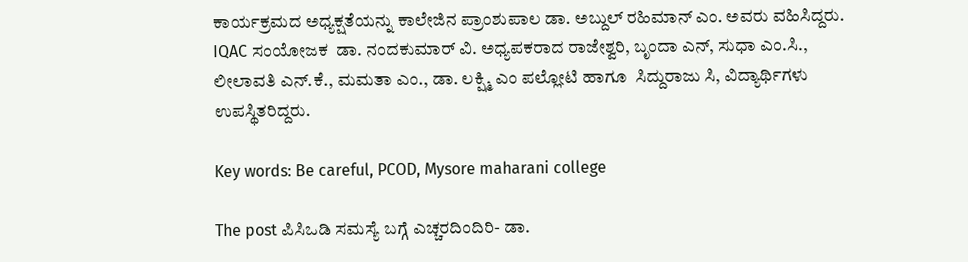ಕಾರ್ಯಕ್ರಮದ ಅಧ್ಯಕ್ಷತೆಯನ್ನು ಕಾಲೇಜಿನ ಪ್ರಾಂಶುಪಾಲ ಡಾ. ಅಬ್ದುಲ್ ರಹಿಮಾನ್ ಎಂ. ಅವರು ವಹಿಸಿದ್ದರು. IQAC ಸಂಯೋಜಕ  ಡಾ. ನಂದಕುಮಾರ್ ವಿ. ಅಧ್ಯಪಕರಾದ ರಾಜೇಶ್ವರಿ, ಬೃಂದಾ ಎನ್, ಸುಧಾ ಎಂ.ಸಿ., ಲೀಲಾವತಿ ಎನ್.ಕೆ., ಮಮತಾ ಎಂ., ಡಾ. ಲಕ್ಷ್ಮಿ ಎಂ ಪಲ್ಲೋಟಿ ಹಾಗೂ  ಸಿದ್ದುರಾಜು ಸಿ, ವಿದ್ಯಾರ್ಥಿಗಳು ಉಪಸ್ಥಿತರಿದ್ದರು.

Key words: Be careful, PCOD, Mysore maharani college

The post ಪಿಸಿಒಡಿ ಸಮಸ್ಯೆ ಬಗ್ಗೆ ಎಚ್ಚರದಿಂದಿರಿ- ಡಾ.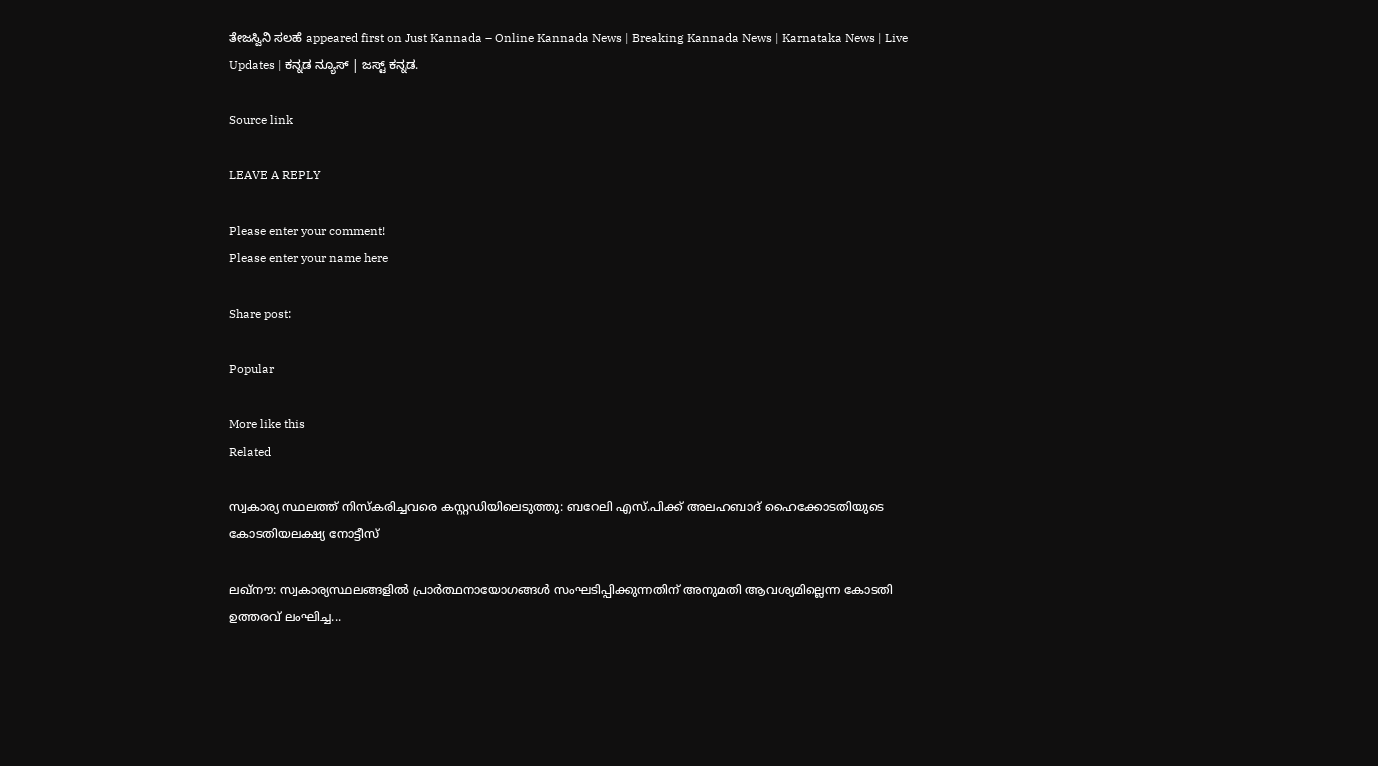ತೇಜಸ್ವಿನಿ ಸಲಹೆ appeared first on Just Kannada – Online Kannada News | Breaking Kannada News | Karnataka News | Live Updates | ಕನ್ನಡ ನ್ಯೂಸ್ | ಜಸ್ಟ್ ಕನ್ನಡ.

Source link

LEAVE A REPLY

Please enter your comment!
Please enter your name here

Share post:

Popular

More like this
Related

സ്വകാര്യ സ്ഥലത്ത് നിസ്‌കരിച്ചവരെ കസ്റ്റഡിയിലെടുത്തു: ബറേലി എസ്.പിക്ക് അലഹബാദ് ഹൈക്കോടതിയുടെ കോടതിയലക്ഷ്യ നോട്ടീസ്

ലഖ്‌നൗ: സ്വകാര്യസ്ഥലങ്ങളില്‍ പ്രാര്‍ത്ഥനായോഗങ്ങള്‍ സംഘടിപ്പിക്കുന്നതിന് അനുമതി ആവശ്യമില്ലെന്ന കോടതി ഉത്തരവ് ലംഘിച്ച...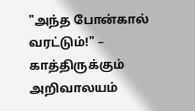"அந்த போன்கால் வரட்டும்!" – காத்திருக்கும் அறிவாலயம்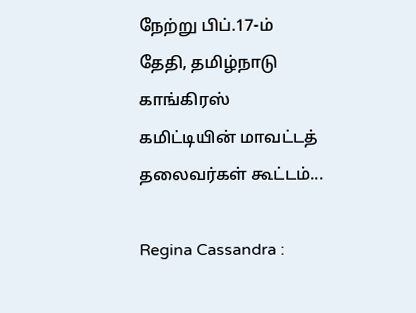நேற்று பிப்.17-ம் தேதி, தமிழ்நாடு காங்கிரஸ் கமிட்டியின் மாவட்டத் தலைவர்கள் கூட்டம்...

Regina Cassandra :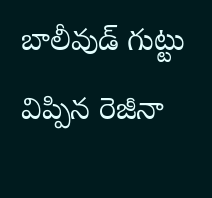బాలీవుడ్ గుట్టు విప్పిన రెజీనా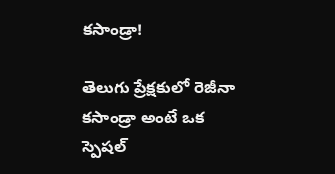కసాండ్రా!

తెలుగు ప్రేక్షకులో రెజీనా కసాండ్రా అంటే ఒక స్పెషల్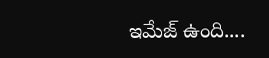ఇమేజ్ ఉంది....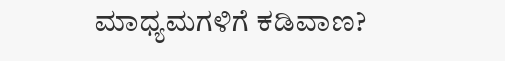ಮಾಧ್ಯಮಗಳಿಗೆ ಕಡಿವಾಣ?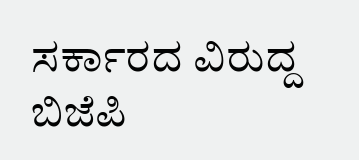ಸರ್ಕಾರದ ವಿರುದ್ದ ಬಿಜೆಪಿ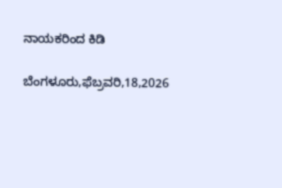ನಾಯಕರಿಂದ ಕಿಡಿ

ಬೆಂಗಳೂರು,ಫೆಬ್ರವರಿ,18,2026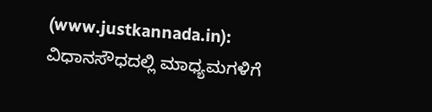(www.justkannada.in): ವಿಧಾನಸೌಧದಲ್ಲಿ ಮಾಧ್ಯಮಗಳಿಗೆ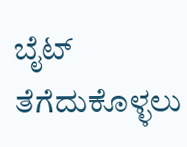ಬೈಟ್ ತೆಗೆದುಕೊಳ್ಳಲು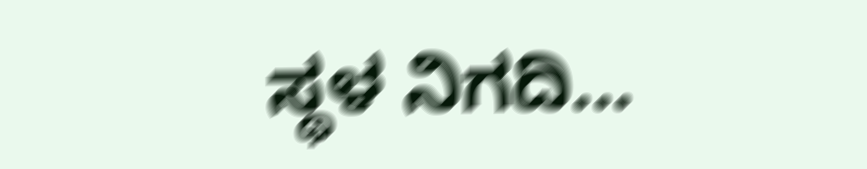ಸ್ಥಳ ನಿಗದಿ...